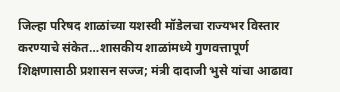जिल्हा परिषद शाळांच्या यशस्वी मॉडेलचा राज्यभर विस्तार करण्याचे संकेत…शासकीय शाळांमध्ये गुणवत्तापूर्ण शिक्षणासाठी प्रशासन सज्ज; मंत्री दादाजी भुसे यांचा आढावा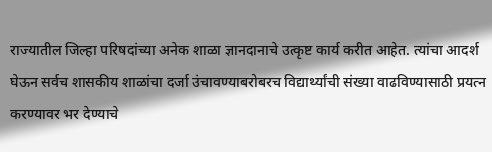राज्यातील जिल्हा परिषदांच्या अनेक शाळा ज्ञानदानाचे उत्कृष्ट कार्य करीत आहेत. त्यांचा आदर्श घेऊन सर्वच शासकीय शाळांचा दर्जा उंचावण्याबरोबरच विद्यार्थ्यांची संख्या वाढविण्यासाठी प्रयत्न करण्यावर भर देण्याचे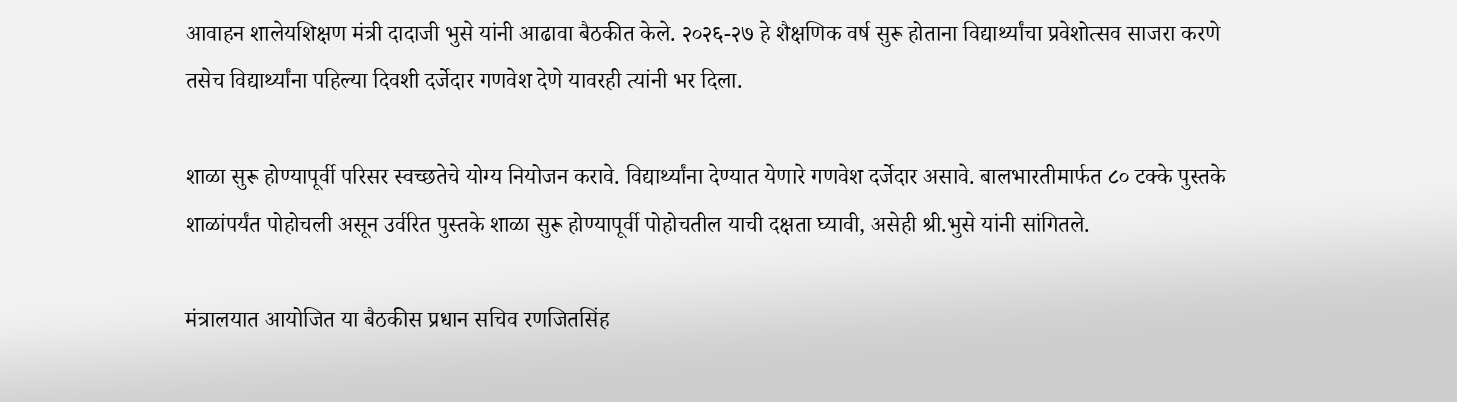आवाहन शालेयशिक्षण मंत्री दादाजी भुसे यांनी आढावा बैठकीत केले. २०२६-२७ हे शैक्षणिक वर्ष सुरू होताना विद्यार्थ्यांचा प्रवेशोत्सव साजरा करणे तसेच विद्यार्थ्यांना पहिल्या दिवशी दर्जेदार गणवेश देणे यावरही त्यांनी भर दिला.

शाळा सुरू होण्यापूर्वी परिसर स्वच्छतेचे योग्य नियोजन करावे. विद्यार्थ्यांना देण्यात येणारे गणवेश दर्जेदार असावे. बालभारतीमार्फत ८० टक्के पुस्तके शाळांपर्यंत पोहोचली असून उर्वरित पुस्तके शाळा सुरू होण्यापूर्वी पोहोचतील याची दक्षता घ्यावी, असेही श्री.भुसे यांनी सांगितले.

मंत्रालयात आयोजित या बैठकीस प्रधान सचिव रणजितसिंह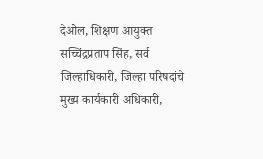देओल, शिक्षण आयुक्त सच्चिंद्रप्रताप सिंह, सर्व जिल्हाधिकारी, जिल्हा परिषदांचे मुख्य कार्यकारी अधिकारी,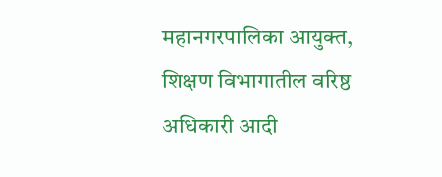महानगरपालिका आयुक्त, शिक्षण विभागातील वरिष्ठ अधिकारी आदी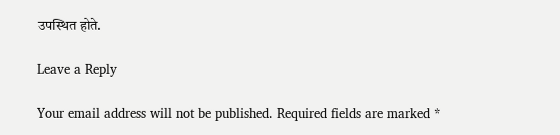उपस्थित होते.

Leave a Reply

Your email address will not be published. Required fields are marked *